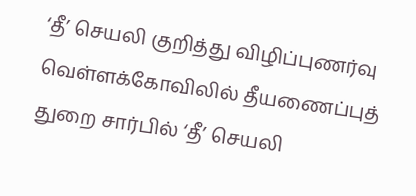‘தீ’ செயலி குறித்து விழிப்புணர்வு
வெள்ளக்கோவிலில் தீயணைப்புத் துறை சார்பில் ‘தீ’ செயலி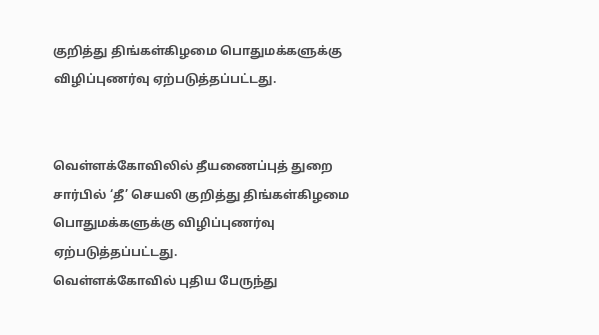குறித்து திங்கள்கிழமை பொதுமக்களுக்கு விழிப்புணர்வு ஏற்படுத்தப்பட்டது.


வெள்ளக்கோவிலில் தீயணைப்புத் துறை சார்பில் ‘தீ’ செயலி குறித்து திங்கள்கிழமை பொதுமக்களுக்கு விழிப்புணர்வு ஏற்படுத்தப்பட்டது.
வெள்ளக்கோவில் புதிய பேருந்து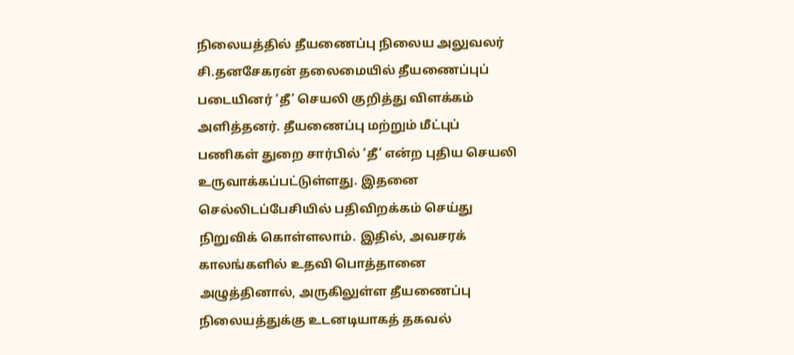நிலையத்தில் தீயணைப்பு நிலைய அலுவலர் சி.தனசேகரன் தலைமையில் தீயணைப்புப் படையினர் ‘தீ’ செயலி குறித்து விளக்கம் அளித்தனர். தீயணைப்பு மற்றும் மீட்புப் பணிகள் துறை சார்பில் ‘தீ’ என்ற புதிய செயலி உருவாக்கப்பட்டுள்ளது. இதனை செல்லிடப்பேசியில் பதிவிறக்கம் செய்து நிறுவிக் கொள்ளலாம். இதில், அவசரக் காலங்களில் உதவி பொத்தானை அழுத்தினால், அருகிலுள்ள தீயணைப்பு நிலையத்துக்கு உடனடியாகத் தகவல்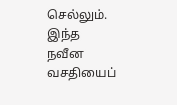செல்லும். இந்த நவீன வசதியைப்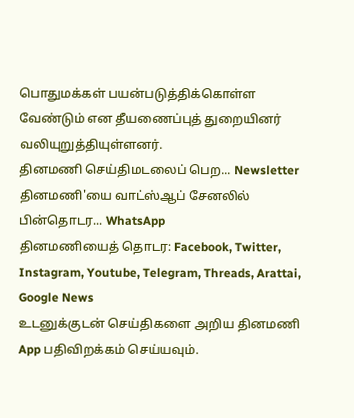பொதுமக்கள் பயன்படுத்திக்கொள்ள வேண்டும் என தீயணைப்புத் துறையினர் வலியுறுத்தியுள்ளனர்.
தினமணி செய்திமடலைப் பெற... Newsletter
தினமணி'யை வாட்ஸ்ஆப் சேனலில் பின்தொடர... WhatsApp
தினமணியைத் தொடர: Facebook, Twitter, Instagram, Youtube, Telegram, Threads, Arattai, Google News
உடனுக்குடன் செய்திகளை அறிய தினமணி App பதிவிறக்கம் செய்யவும்.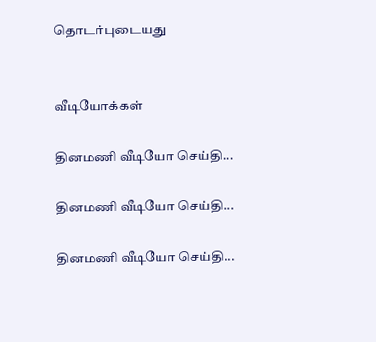தொடர்புடையது


வீடியோக்கள்

தினமணி வீடியோ செய்தி...

தினமணி வீடியோ செய்தி...

தினமணி வீடியோ செய்தி...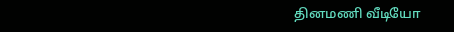தினமணி வீடியோ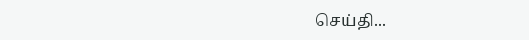செய்தி...